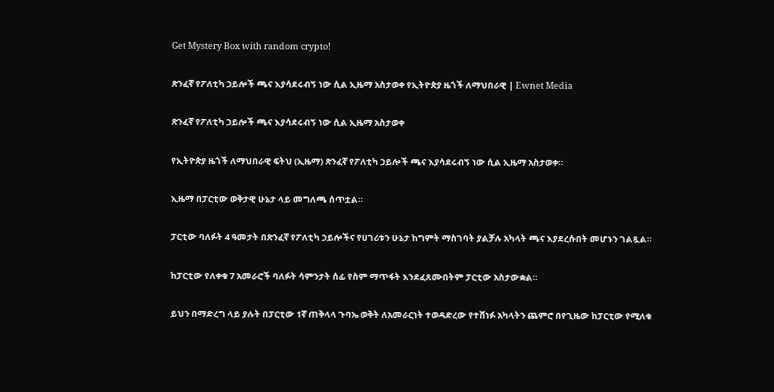Get Mystery Box with random crypto!

ጽንፈኛ የፖለቲካ ኃይሎች ጫና እያሳደሩብኝ ነው ሲል ኢዜማ አስታወቀ የኢትዮጵያ ዜጎች ለማህበራዊ | Ewnet Media

ጽንፈኛ የፖለቲካ ኃይሎች ጫና እያሳደሩብኝ ነው ሲል ኢዜማ አስታወቀ

የኢትዮጵያ ዜጎች ለማህበራዊ ፍትህ (ኢዜማ) ጽንፈኛ የፖለቲካ ኃይሎች ጫና እያሳደሩብኝ ነው ሲል ኢዜማ አስታወቀ።

ኢዜማ በፓርቲው ወቅታዊ ሁኔታ ላይ መግለጫ ሰጥቷል።

ፓርቲው ባለፉት 4 ዓመታት በጽንፈኛ የፖለቲካ ኃይሎችና የሀገሪቱን ሁኔታ ከግምት ማስገባት ያልቻሉ አካላት ጫና እያደረሱበት መሆኑን ገልጿል።

ከፓርቲው የለቀቁ 7 አመራሮች ባለፉት ሳምንታት ሰፊ የስም ማጥፋት እንደፈጸሙበትም ፓርቲው አስታውቋል።

ይህን በማድረግ ላይ ያሉት በፓርቲው 1ኛ ጠቅላላ ጉባኤ ወቅት ለአመራርነት ተወዳድረው የተሸነፉ አካላትን ጨምሮ በየጊዜው ከፓርቲው የሚለቁ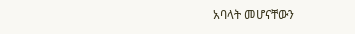አባላት መሆናቸውን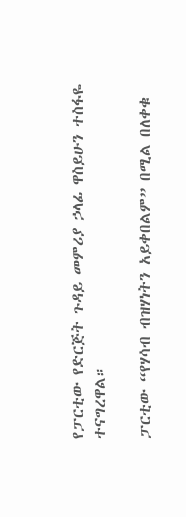የፓርቲው የድርጅት ጉዳይ መምሪያ ኃላፊ ዋስይሁን ተስፋዬ ተናግረዋል።

ፓርቲው “የሃሳብ ብዝሃነትን አይቀበልም” በሚል በለቀቁ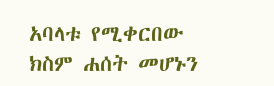አባላቱ የሚቀርበው ክስም ሐሰት መሆኑን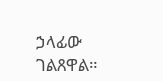ኃላፊው ገልጸዋል።